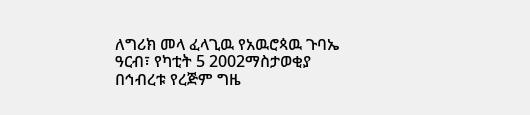ለግሪክ መላ ፈላጊዉ የአዉሮጳዉ ጉባኤ
ዓርብ፣ የካቲት 5 2002ማስታወቂያ
በኅብረቱ የረጅም ግዜ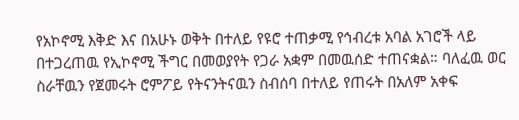የአኮኖሚ እቅድ እና በአሁኑ ወቅት በተለይ የዩሮ ተጠቃሚ የኅብረቱ አባል አገሮች ላይ በተጋረጠዉ የኢኮኖሚ ችግር በመወያየት የጋራ አቋም በመዉሰድ ተጠናቋል። ባለፈዉ ወር ስራቸዉን የጀመሩት ሮምፖይ የትናንትናዉን ስብሰባ በተለይ የጠሩት በአለም አቀፍ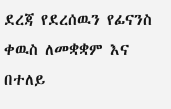ደረጃ የደረሰዉን የፊናንስ ቀዉስ ለመቋቋም እና በተለይ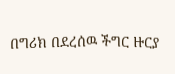በግሪክ በደረሰዉ ችግር ዙርያ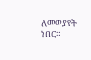ለመወያየት ነበር።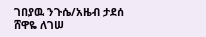ገበያዉ ንጉሴ/አዜብ ታደሰ
ሸዋዬ ለገሠ